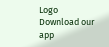Logo
Download our app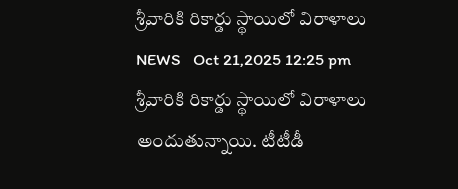శ్రీవారికి రికార్డు స్థాయిలో విరాళాలు
NEWS   Oct 21,2025 12:25 pm
శ్రీవారికి రికార్డు స్థాయిలో విరాళాలు అందుతున్నాయి. టీటీడీ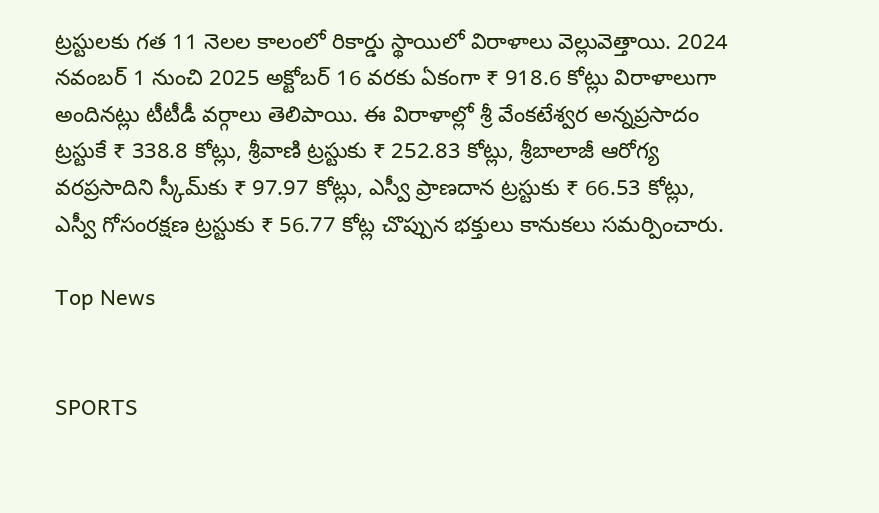ట్రస్టులకు గత 11 నెలల కాలంలో రికార్డు స్థాయిలో విరాళాలు వెల్లువెత్తాయి. 2024 నవంబర్ 1 నుంచి 2025 అక్టోబర్ 16 వరకు ఏకంగా ₹ 918.6 కోట్లు విరాళాలుగా అందినట్లు టీటీడీ వర్గాలు తెలిపాయి. ఈ విరాళాల్లో శ్రీ వేంకటేశ్వర అన్నప్రసాదం ట్రస్టుకే ₹ 338.8 కోట్లు, శ్రీవాణి ట్రస్టుకు ₹ 252.83 కోట్లు, శ్రీబాలాజీ ఆరోగ్య వరప్రసాదిని స్కీమ్‌కు ₹ 97.97 కోట్లు, ఎస్వీ ప్రాణదాన ట్రస్టుకు ₹ 66.53 కోట్లు, ఎస్వీ గోసంరక్షణ ట్రస్టుకు ₹ 56.77 కోట్ల చొప్పున భక్తులు కానుకలు సమర్పించారు.

Top News


SPORTS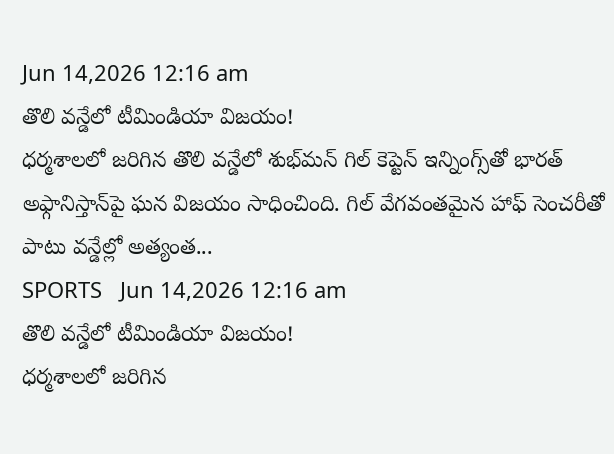Jun 14,2026 12:16 am
తొలి వన్డేలో టీమిండియా విజయం!
ధర్మశాలలో జరిగిన తొలి వన్డేలో శుభ్‌మన్ గిల్ కెప్టెన్ ఇన్నింగ్స్‌తో భారత్ అఫ్గానిస్తాన్‌పై ఘన విజయం సాధించింది. గిల్ వేగవంతమైన హాఫ్ సెంచరీతో పాటు వన్డేల్లో అత్యంత...
SPORTS   Jun 14,2026 12:16 am
తొలి వన్డేలో టీమిండియా విజయం!
ధర్మశాలలో జరిగిన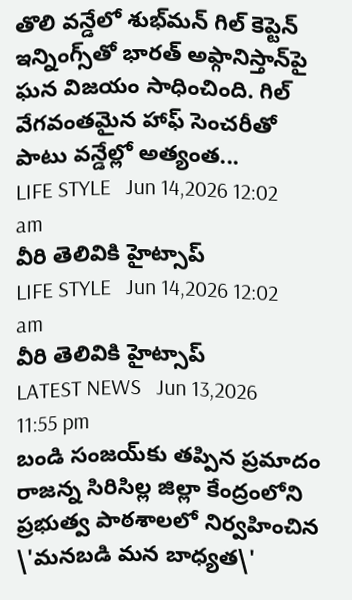తొలి వన్డేలో శుభ్‌మన్ గిల్ కెప్టెన్ ఇన్నింగ్స్‌తో భారత్ అఫ్గానిస్తాన్‌పై ఘన విజయం సాధించింది. గిల్ వేగవంతమైన హాఫ్ సెంచరీతో పాటు వన్డేల్లో అత్యంత...
LIFE STYLE   Jun 14,2026 12:02 am
వీరి తెలివికి హైట్సాప్
LIFE STYLE   Jun 14,2026 12:02 am
వీరి తెలివికి హైట్సాప్
LATEST NEWS   Jun 13,2026 11:55 pm
బండి సంజయ్‌కు తప్పిన ప్రమాదం
రాజన్న సిరిసిల్ల జిల్లా కేంద్రంలోని ప్రభుత్వ పాఠశాలలో నిర్వహించిన \'మనబడి మన బాధ్యత\'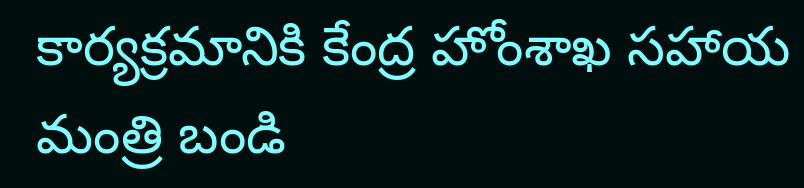కార్యక్రమానికి కేంద్ర హోంశాఖ సహాయ మంత్రి బండి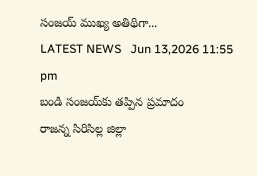సంజయ్ ముఖ్య అతిథిగా...
LATEST NEWS   Jun 13,2026 11:55 pm
బండి సంజయ్‌కు తప్పిన ప్రమాదం
రాజన్న సిరిసిల్ల జిల్లా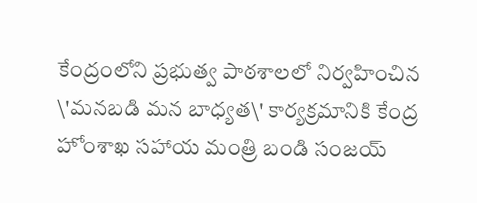కేంద్రంలోని ప్రభుత్వ పాఠశాలలో నిర్వహించిన \'మనబడి మన బాధ్యత\' కార్యక్రమానికి కేంద్ర హోంశాఖ సహాయ మంత్రి బండి సంజయ్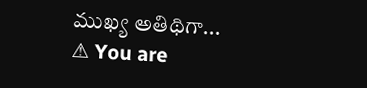ముఖ్య అతిథిగా...
⚠ You are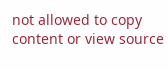not allowed to copy content or view source